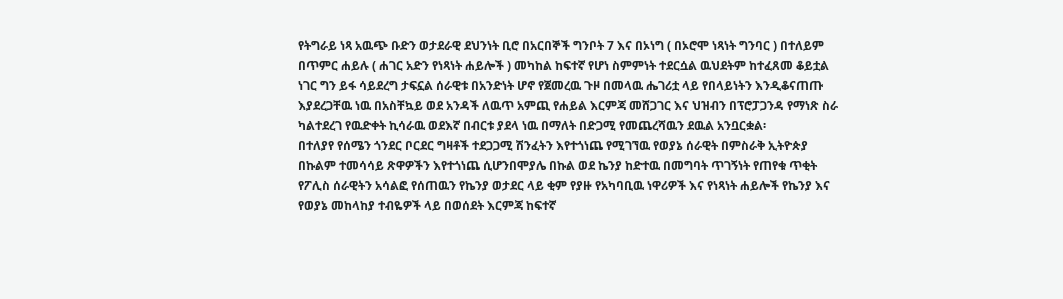የትግራይ ነጻ አዉጭ ቡድን ወታደራዊ ደህንነት ቢሮ በአርበኞች ግንቦት 7 እና በኦነግ ( በኦሮሞ ነጻነት ግንባር ) በተለይም በጥምር ሐይሉ ( ሐገር አድን የነጻነት ሐይሎች ) መካከል ከፍተኛ የሆነ ስምምነት ተደርሷል ዉህደትም ከተፈጸመ ቆይቷል ነገር ግን ይፋ ሳይደረግ ታፍኗል ሰራዊቱ በአንድነት ሆኖ የጀመረዉ ጉዞ በመላዉ ሔገሪቷ ላይ የበላይነትን እንዲቆናጠጡ እያደረጋቸዉ ነዉ በአስቸኳይ ወደ አንዳች ለዉጥ አምጪ የሐይል እርምጃ መሸጋገር እና ህዝብን በፕሮፓጋንዳ የማነጽ ስራ ካልተደረገ የዉድቀት ኪሳራዉ ወደእኛ በብርቱ ያደላ ነዉ በማለት በድጋሚ የመጨረሻዉን ደዉል አንቧርቋል፡
በተለያየ የሰሜን ጎንደር ቦርደር ግዛቶች ተደጋጋሚ ሽንፈትን እየተጎነጨ የሚገኘዉ የወያኔ ሰራዊት በምስራቅ ኢትዮጵያ በኩልም ተመሳሳይ ጽዋዎችን እየተጎነጨ ሲሆንበሞያሌ በኩል ወደ ኬንያ ከድተዉ በመግባት ጥገኝነት የጠየቁ ጥቂት የፖሊስ ሰራዊትን አሳልፎ የሰጠዉን የኬንያ ወታደር ላይ ቂም የያዙ የአካባቢዉ ነዋሪዎች እና የነጻነት ሐይሎች የኬንያ እና የወያኔ መከላከያ ተብዬዎች ላይ በወሰደት እርምጃ ከፍተኛ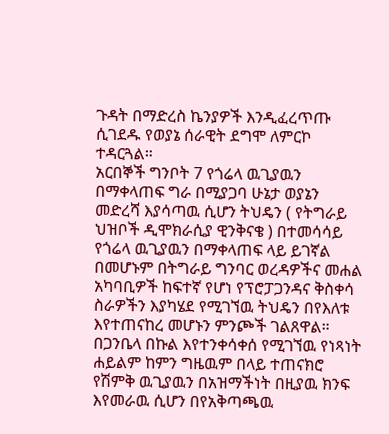ጉዳት በማድረስ ኬንያዎች እንዲፈረጥጡ ሲገደዱ የወያኔ ሰራዊት ደግሞ ለምርኮ ተዳርጓል።
አርበኞች ግንቦት 7 የጎሬላ ዉጊያዉን በማቀላጠፍ ግራ በሚያጋባ ሁኔታ ወያኔን መድረሻ እያሳጣዉ ሲሆን ትህዴን ( የትግራይ ህዝቦች ዲሞክራሲያ ዊንቅናቄ ) በተመሳሳይ የጎሬላ ዉጊያዉን በማቀላጠፍ ላይ ይገኛል በመሆኑም በትግራይ ግንባር ወረዳዎችና መሐል አካባቢዎች ከፍተኛ የሆነ የፕሮፓጋንዳና ቅስቀሳ ስራዎችን እያካሄደ የሚገኘዉ ትህዴን በየእለቱ እየተጠናከረ መሆኑን ምንጮች ገልጸዋል።
በጋንቤላ በኩል እየተንቀሳቀሰ የሚገኘዉ የነጻነት ሐይልም ከምን ግዜዉም በላይ ተጠናክሮ የሽምቅ ዉጊያዉን በአዝማችነት በዚያዉ ክንፍ እየመራዉ ሲሆን በየአቅጣጫዉ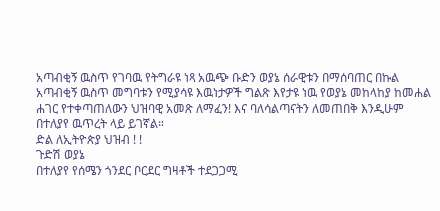አጣብቂኝ ዉስጥ የገባዉ የትግራዩ ነጻ አዉጭ ቡድን ወያኔ ሰራዊቱን በማሰባጠር በኩል አጣብቂኝ ዉስጥ መግባቱን የሚያሳዩ እዉነታዎች ግልጽ እየታዩ ነዉ የወያኔ መከላከያ ከመሐል ሐገር የተቀጣጠለውን ህዝባዊ አመጽ ለማፈን! እና ባለሳልጣናትን ለመጠበቅ እንዲሁም በተለያየ ዉጥረት ላይ ይገኛል።
ድል ለኢትዮጵያ ህዝብ ! !
ጉድሽ ወያኔ
በተለያየ የሰሜን ጎንደር ቦርደር ግዛቶች ተደጋጋሚ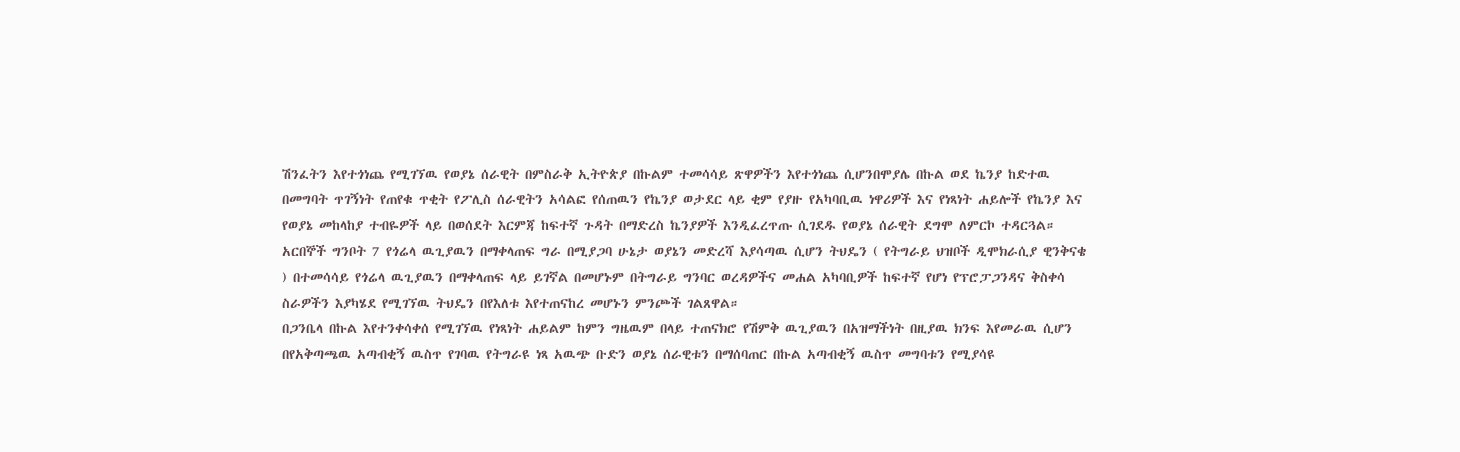ሽንፈትን እየተጎነጨ የሚገኘዉ የወያኔ ሰራዊት በምስራቅ ኢትዮጵያ በኩልም ተመሳሳይ ጽዋዎችን እየተጎነጨ ሲሆንበሞያሌ በኩል ወደ ኬንያ ከድተዉ በመግባት ጥገኝነት የጠየቁ ጥቂት የፖሊስ ሰራዊትን አሳልፎ የሰጠዉን የኬንያ ወታደር ላይ ቂም የያዙ የአካባቢዉ ነዋሪዎች እና የነጻነት ሐይሎች የኬንያ እና የወያኔ መከላከያ ተብዬዎች ላይ በወሰደት እርምጃ ከፍተኛ ጉዳት በማድረስ ኬንያዎች እንዲፈረጥጡ ሲገደዱ የወያኔ ሰራዊት ደግሞ ለምርኮ ተዳርጓል።
አርበኞች ግንቦት 7 የጎሬላ ዉጊያዉን በማቀላጠፍ ግራ በሚያጋባ ሁኔታ ወያኔን መድረሻ እያሳጣዉ ሲሆን ትህዴን ( የትግራይ ህዝቦች ዲሞክራሲያ ዊንቅናቄ ) በተመሳሳይ የጎሬላ ዉጊያዉን በማቀላጠፍ ላይ ይገኛል በመሆኑም በትግራይ ግንባር ወረዳዎችና መሐል አካባቢዎች ከፍተኛ የሆነ የፕሮፓጋንዳና ቅስቀሳ ስራዎችን እያካሄደ የሚገኘዉ ትህዴን በየእለቱ እየተጠናከረ መሆኑን ምንጮች ገልጸዋል።
በጋንቤላ በኩል እየተንቀሳቀሰ የሚገኘዉ የነጻነት ሐይልም ከምን ግዜዉም በላይ ተጠናክሮ የሽምቅ ዉጊያዉን በአዝማችነት በዚያዉ ክንፍ እየመራዉ ሲሆን በየአቅጣጫዉ አጣብቂኝ ዉስጥ የገባዉ የትግራዩ ነጻ አዉጭ ቡድን ወያኔ ሰራዊቱን በማሰባጠር በኩል አጣብቂኝ ዉስጥ መግባቱን የሚያሳዩ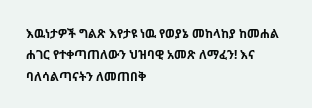እዉነታዎች ግልጽ እየታዩ ነዉ የወያኔ መከላከያ ከመሐል ሐገር የተቀጣጠለውን ህዝባዊ አመጽ ለማፈን! እና ባለሳልጣናትን ለመጠበቅ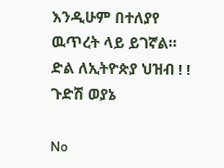እንዲሁም በተለያየ ዉጥረት ላይ ይገኛል።
ድል ለኢትዮጵያ ህዝብ ! !
ጉድሽ ወያኔ

No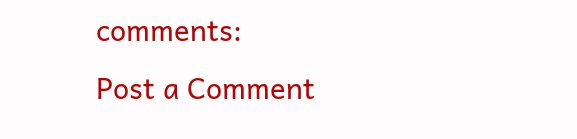comments:
Post a Comment